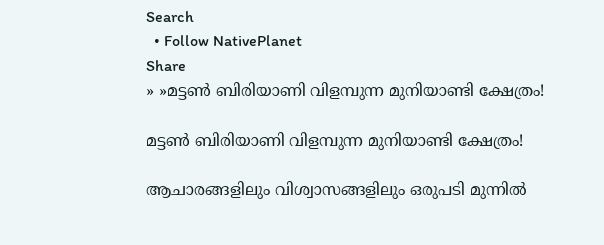Search
  • Follow NativePlanet
Share
» »മട്ടൺ ബിരിയാണി വിളമ്പുന്ന മുനിയാണ്ടി ക്ഷേത്രം!

മട്ടൺ ബിരിയാണി വിളമ്പുന്ന മുനിയാണ്ടി ക്ഷേത്രം!

ആചാരങ്ങളിലും വിശ്വാസങ്ങളിലും ഒരുപടി മുന്നിൽ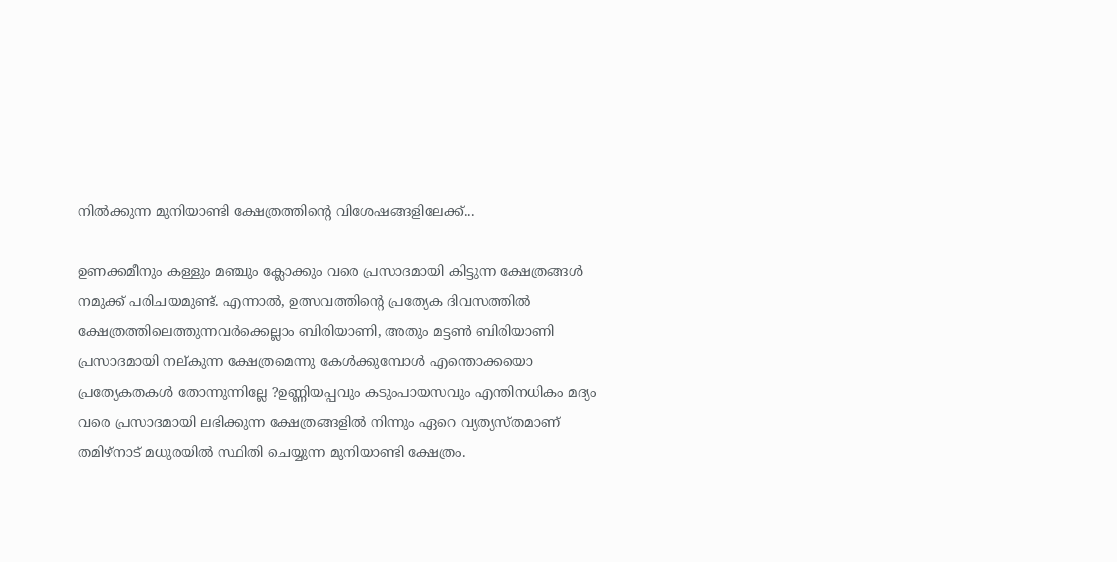നിൽക്കുന്ന മുനിയാണ്ടി ക്ഷേത്രത്തിന്റെ വിശേഷങ്ങളിലേക്ക്...

ഉണക്കമീനും കള്ളും മഞ്ചും ക്ലോക്കും വരെ പ്രസാദമായി കിട്ടുന്ന ക്ഷേത്രങ്ങള്‍ നമുക്ക് പരിചയമുണ്ട്. എന്നാൽ, ഉത്സവത്തിന്റെ പ്രത്യേക ദിവസത്തിൽ ക്ഷേത്രത്തിലെത്തുന്നവർക്കെല്ലാം ബിരിയാണി, അതും മട്ടൺ ബിരിയാണി പ്രസാദമായി നല്കുന്ന ക്ഷേത്രമെന്നു കേൾക്കുമ്പോൾ എന്തൊക്കയൊ പ്രത്യേകതകൾ തോന്നുന്നില്ലേ ?ഉണ്ണിയപ്പവും കടുംപായസവും എന്തിനധികം മദ്യം വരെ പ്രസാദമായി ലഭിക്കുന്ന ക്ഷേത്രങ്ങളിൽ നിന്നും ഏറെ വ്യത്യസ്തമാണ് തമിഴ്നാട് മധുരയിൽ സ്ഥിതി ചെയ്യുന്ന മുനിയാണ്ടി ക്ഷേത്രം.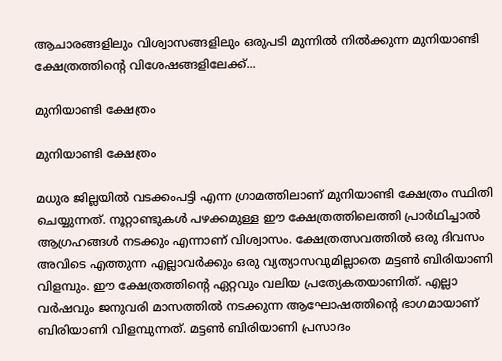ആചാരങ്ങളിലും വിശ്വാസങ്ങളിലും ഒരുപടി മുന്നിൽ നിൽക്കുന്ന മുനിയാണ്ടി ക്ഷേത്രത്തിന്റെ വിശേഷങ്ങളിലേക്ക്...

മുനിയാണ്ടി ക്ഷേത്രം

മുനിയാണ്ടി ക്ഷേത്രം

മധുര ജില്ലയിൽ വടക്കംപട്ടി എന്ന ഗ്രാമത്തിലാണ് മുനിയാണ്ടി ക്ഷേത്രം സ്ഥിതി ചെയ്യുന്നത്. നൂറ്റാണ്ടുകൾ പഴക്കമുള്ള ഈ ക്ഷേത്രത്തിലെത്തി പ്രാർഥിച്ചാൽ ആഗ്രഹങ്ങൾ നടക്കും എന്നാണ് വിശ്വാസം. ക്ഷേത്രത്സവത്തിൽ ഒരു ദിവസം അവിടെ എത്തുന്ന എല്ലാവർക്കും ഒരു വ്യത്യാസവുമില്ലാതെ മട്ടൺ ബിരിയാണി വിളമ്പും. ഈ ക്ഷേത്രത്തിന്റെ ഏറ്റവും വലിയ പ്രത്യേകതയാണിത്. എല്ലാ വർഷവും ജനുവരി മാസത്തിൽ നടക്കുന്ന ആഘോഷത്തിന്‍റെ ഭാഗമായാണ് ബിരിയാണി വിളമ്പുന്നത്. മട്ടൺ ബിരിയാണി പ്രസാദം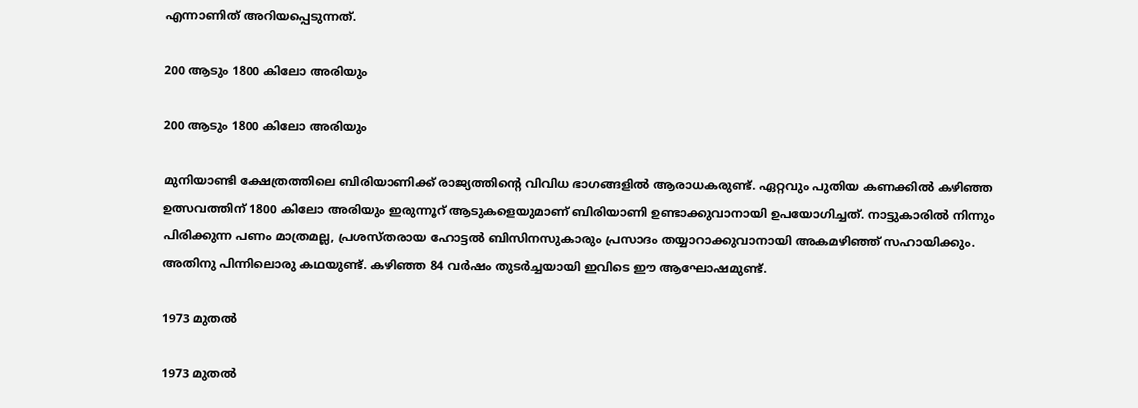എന്നാണിത് അറിയപ്പെടുന്നത്.

200 ആടും 1800 കിലോ അരിയും

200 ആടും 1800 കിലോ അരിയും

മുനിയാണ്ടി ക്ഷേത്രത്തിലെ ബിരിയാണിക്ക് രാജ്യത്തിന്റെ വിവിധ ഭാഗങ്ങളിൽ ആരാധകരുണ്ട്. ഏറ്റവും പുതിയ കണക്കിൽ കഴിഞ്ഞ ഉത്സവത്തിന് 1800 കിലോ അരിയും ഇരുന്നൂറ് ആടുകളെയുമാണ് ബിരിയാണി ഉണ്ടാക്കുവാനായി ഉപയോഗിച്ചത്. നാട്ടുകാരിൽ നിന്നും പിരിക്കുന്ന പണം മാത്രമല്ല, പ്രശസ്തരായ ഹോട്ടൽ ബിസിനസുകാരും പ്രസാദം തയ്യാറാക്കുവാനായി അകമഴിഞ്ഞ് സഹായിക്കും. അതിനു പിന്നിലൊരു കഥയുണ്ട്. കഴിഞ്ഞ 84 വർഷം തുടർച്ചയായി ഇവിടെ ഈ ആഘോഷമുണ്ട്.

1973 മുതൽ

1973 മുതൽ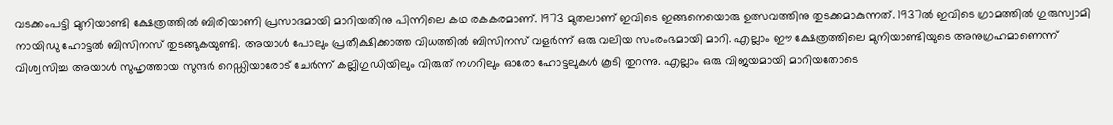വടക്കംപട്ടി മുനിയാണ്ടി ക്ഷേത്രത്തിൽ ബിരിയാണി പ്രസാദമായി മാറിയതിനു പിന്നിലെ കഥ രകകരമാണ്. 1973 മുതലാണ് ഇവിടെ ഇങ്ങനെയൊരു ഉത്സവത്തിനു തുടക്കമാകുന്നത്. 1937ൽ ഇവിടെ ഗ്രാമത്തിൽ ഗുരുസ്വാമി നായിഡു ഹോട്ടൽ ബിസിനസ് തുടങ്ങുകയുണ്ടി. അയാൾ പോലും പ്രതീക്ഷിക്കാത്ത വിധത്തിൽ ബിസിനസ് വളർന്ന് ഒരു വലിയ സംരംഭമായി മാറി. എല്ലാം ഈ ക്ഷേത്രത്തിലെ മുനിയാണ്ടിയുടെ അനുഗ്രഹമാണെന്ന് വിശ്വസിച്ച അയാൾ സുഹൃത്തായ സുന്ദർ റെഡ്ഡിയാരോട് ചേർന്ന് കല്ലിഗുഡിയിലും വിരുത് നഗറിലും ഓരോ ഹോട്ടലുകൾ കൂടി തുറന്നു. എല്ലാം ഒരു വിജയമായി മാറിയതോടെ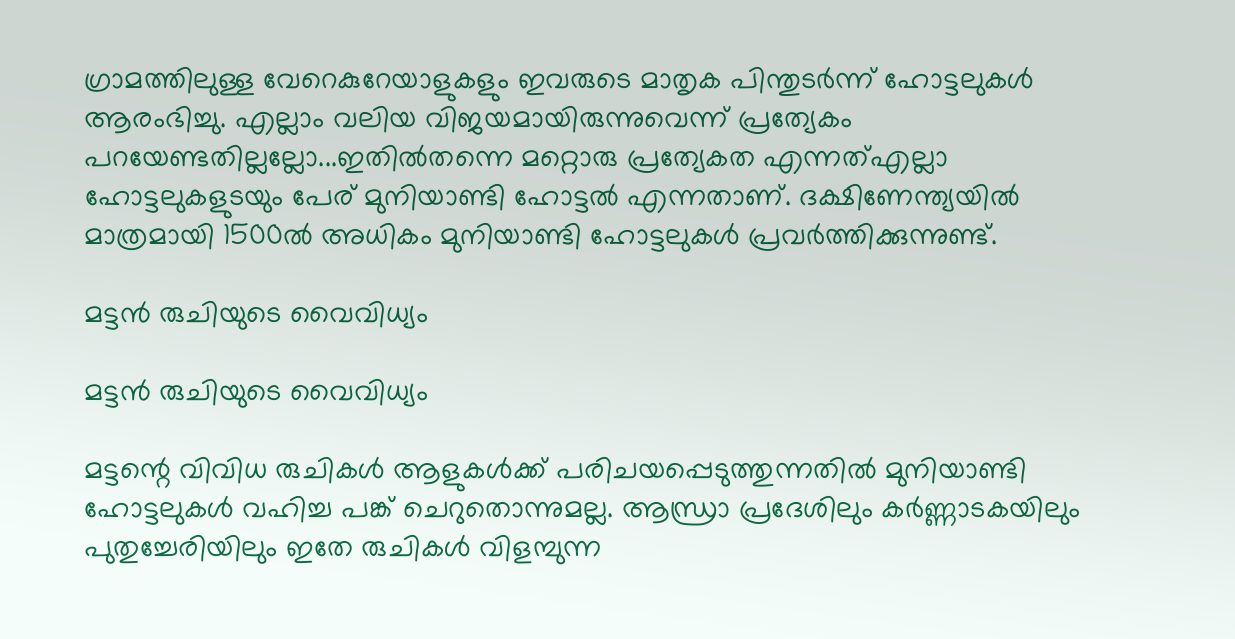ഗ്രാമത്തിലുള്ള വേറെകുറേയാളുകളും ഇവരുടെ മാതൃക പിന്തുടർന്ന് ഹോട്ടലുകൾ ആരംഭിച്ചു. എല്ലാം വലിയ വിജയമായിരുന്നുവെന്ന് പ്രത്യേകം പറയേണ്ടതില്ലല്ലോ...ഇതിൽതന്നെ മറ്റൊരു പ്രത്യേകത എന്നത്എല്ലാ ഹോട്ടലുകളുടയും പേര് മുനിയാണ്ടി ഹോട്ടൽ എന്നതാണ്. ദക്ഷിണേന്ത്യയിൽ മാത്രമായി 1500ല്‍ അധികം മുനിയാണ്ടി ഹോട്ടലുകൾ പ്രവർത്തിക്കുന്നുണ്ട്.

മട്ടൻ രുചിയുടെ വൈവിധ്യം

മട്ടൻ രുചിയുടെ വൈവിധ്യം

മട്ടന്റെ വിവിധ രുചികൾ ആളുകൾക്ക് പരിചയപ്പെടുത്തുന്നതിൽ മുനിയാണ്ടി ഹോട്ടലുകൾ വഹിച്ച പങ്ക് ചെറുതൊന്നുമല്ല. ആന്ധ്രാ പ്രദേശിലും കർണ്ണാടകയിലും പുതുച്ചേരിയിലും ഇതേ രുചികൾ വിളമ്പുന്ന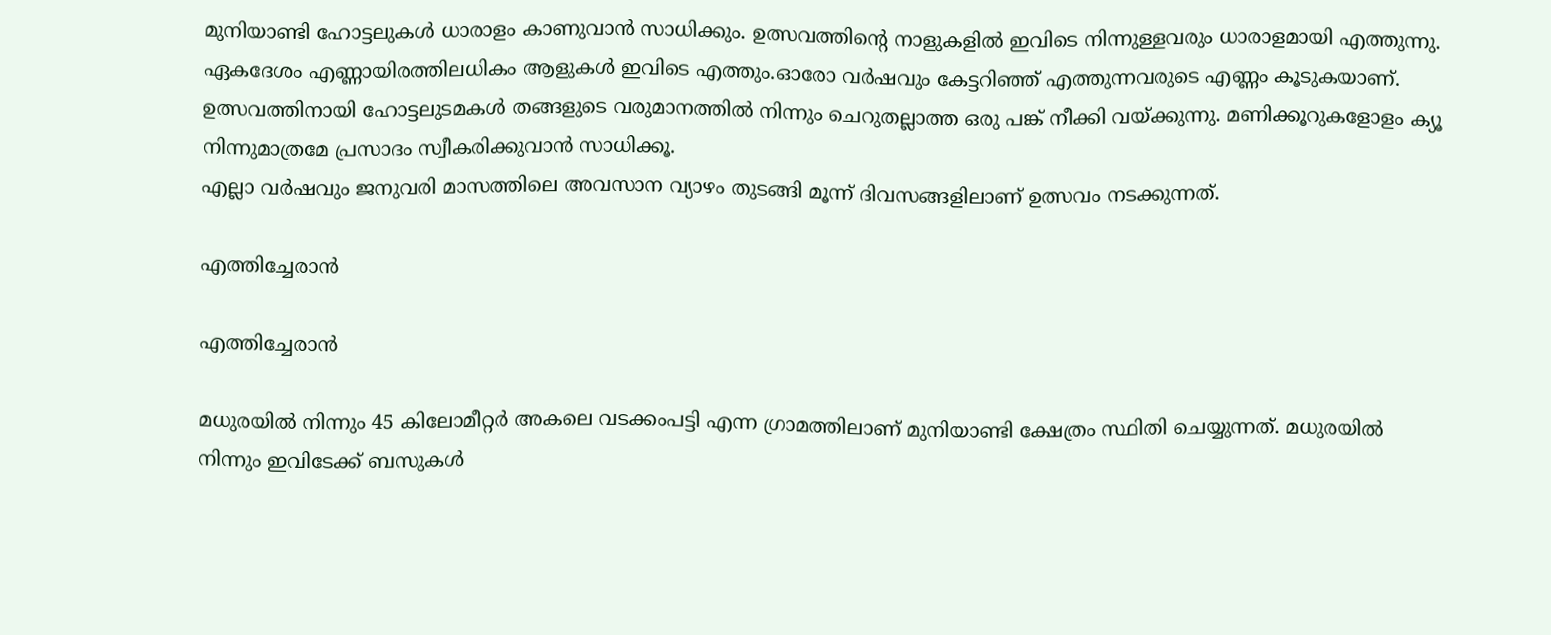മുനിയാണ്ടി ഹോട്ടലുകൾ ധാരാളം കാണുവാൻ സാധിക്കും. ഉത്സവത്തിന്റെ നാളുകളിൽ ഇവിടെ നിന്നുള്ളവരും ധാരാളമായി എത്തുന്നു. ഏകദേശം എണ്ണായിരത്തിലധികം ആളുകൾ ഇവിടെ എത്തും.ഓരോ വർഷവും കേട്ടറിഞ്ഞ് എത്തുന്നവരുടെ എണ്ണം കൂടുകയാണ്. ഉത്സവത്തിനായി ഹോട്ടലുടമകൾ തങ്ങളുടെ വരുമാനത്തിൽ നിന്നും ചെറുതല്ലാത്ത ഒരു പങ്ക് നീക്കി വയ്ക്കുന്നു. മണിക്കൂറുകളോളം ക്യൂ നിന്നുമാത്രമേ പ്രസാദം സ്വീകരിക്കുവാൻ സാധിക്കൂ.
എല്ലാ വർഷവും ജനുവരി മാസത്തിലെ അവസാന വ്യാഴം തുടങ്ങി മൂന്ന് ദിവസങ്ങളിലാണ് ഉത്സവം നടക്കുന്നത്.

എത്തിച്ചേരാൻ

എത്തിച്ചേരാൻ

മധുരയിൽ നിന്നും 45 കിലോമീറ്റർ അകലെ വടക്കംപട്ടി എന്ന ഗ്രാമത്തിലാണ് മുനിയാണ്ടി ക്ഷേത്രം സ്ഥിതി ചെയ്യുന്നത്. മധുരയിൽ നിന്നും ഇവിടേക്ക് ബസുകൾ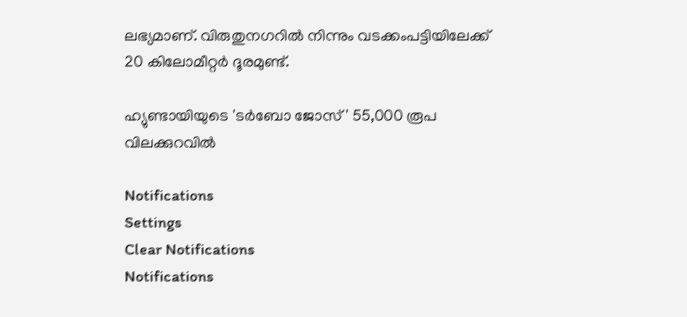ലഭ്യമാണ്. വിരുതുനഗറിൽ നിന്നും വടക്കംപട്ടിയിലേക്ക് 20 കിലോമീറ്റർ ദൂരമുണ്ട്.

ഹ്യുണ്ടായിയുടെ 'ടർബോ ജോസ്' 55,000 രൂപ വിലക്കുറവിൽ

Notifications
Settings
Clear Notifications
Notifications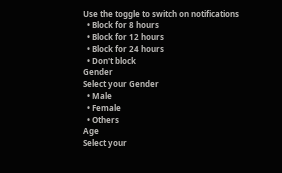Use the toggle to switch on notifications
  • Block for 8 hours
  • Block for 12 hours
  • Block for 24 hours
  • Don't block
Gender
Select your Gender
  • Male
  • Female
  • Others
Age
Select your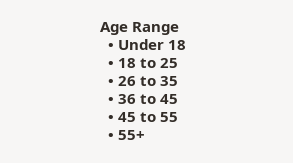Age Range
  • Under 18
  • 18 to 25
  • 26 to 35
  • 36 to 45
  • 45 to 55
  • 55+